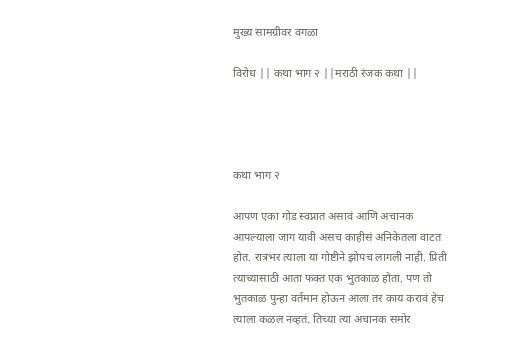मुख्य सामग्रीवर वगळा

विरोध || कथा भाग २ ||मराठी रंजक कथा ||




कथा भाग २

आपण एका गोड स्वप्नात असावं आणि अचानक आपल्याला जाग यावी असच काहीसं अनिकेतला वाटत होत. रात्रभर त्याला या गोष्टीने झोपच लागली नाही. प्रिती त्याच्यासाठी आता फक्त एक भुतकाळ होता. पण तो भुतकाळ पुन्हा वर्तमान होऊन आला तर काय करावं हेच त्याला कळल नव्हतं. तिच्या त्या अचानक समोर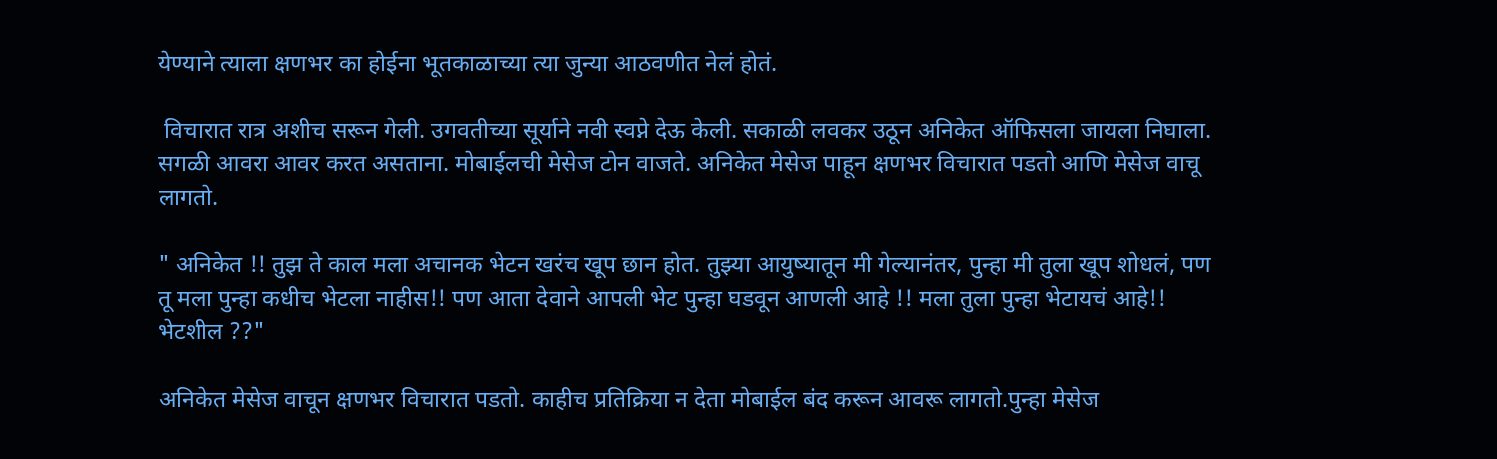येण्याने त्याला क्षणभर का होईना भूतकाळाच्या त्या जुन्या आठवणीत नेलं होतं.

 विचारात रात्र अशीच सरून गेली. उगवतीच्या सूर्याने नवी स्वप्ने देऊ केली. सकाळी लवकर उठून अनिकेत ऑफिसला जायला निघाला. सगळी आवरा आवर करत असताना. मोबाईलची मेसेज टोन वाजते. अनिकेत मेसेज पाहून क्षणभर विचारात पडतो आणि मेसेज वाचू लागतो.

" अनिकेत !! तुझ ते काल मला अचानक भेटन खरंच खूप छान होत. तुझ्या आयुष्यातून मी गेल्यानंतर, पुन्हा मी तुला खूप शोधलं, पण तू मला पुन्हा कधीच भेटला नाहीस!! पण आता देवाने आपली भेट पुन्हा घडवून आणली आहे !! मला तुला पुन्हा भेटायचं आहे!! भेटशील ??"

अनिकेत मेसेज वाचून क्षणभर विचारात पडतो. काहीच प्रतिक्रिया न देता मोबाईल बंद करून आवरू लागतो.पुन्हा मेसेज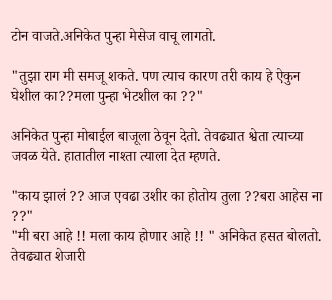टोन वाजते.अनिकेत पुन्हा मेसेज वाचू लागतो.

"तुझा राग मी समजू शकते. पण त्याच कारण तरी काय हे ऐकुन घेशील का??मला पुन्हा भेटशील का ??"

अनिकेत पुन्हा मोबाईल बाजूला ठेवून देतो. तेवढ्यात श्वेता त्याच्या जवळ येते. हातातील नाश्ता त्याला देत म्हणते.

"काय झालं ?? आज एवढा उशीर का होतोय तुला ??बरा आहेस ना ??"
"मी बरा आहे !! मला काय होणार आहे !! " अनिकेत हसत बोलतो. तेवढ्यात शेजारी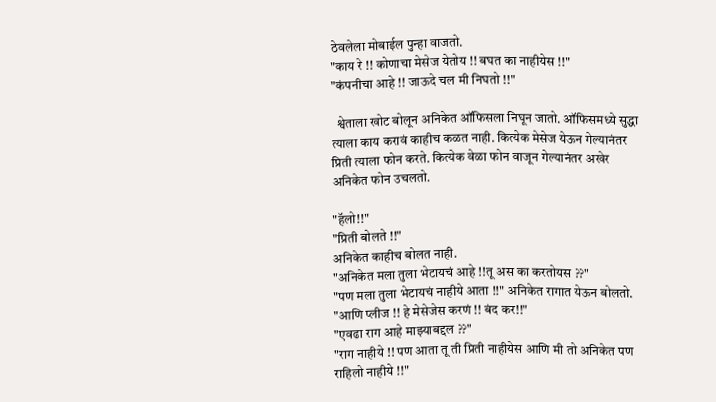ठेवलेला मोबाईल पुन्हा वाजतो.
"काय रे !! कोणाचा मेसेज येतोय !! बघत का नाहीयेस !!"
"कंपनीचा आहे !! जाऊदे चल मी निघतो !!"

  श्वेताला खोट बोलून अनिकेत ऑफिसला निघून जातो. ऑफिसमध्ये सुद्धा त्याला काय करावं काहीच कळत नाही. कित्येक मेसेज येऊन गेल्यानंतर प्रिती त्याला फोन करते. कित्येक वेळा फोन वाजून गेल्यानंतर अखेर अनिकेत फोन उचलतो.

"हॅलो!!"
"प्रिती बोलते !!"
अनिकेत काहीच बोलत नाही.
"अनिकेत मला तुला भेटायचं आहे !!तू अस का करतोयस ??"
"पण मला तुला भेटायचं नाहीये आता !!" अनिकेत रागात येऊन बोलतो.
"आणि प्लीज !! हे मेसेजेस करणं !! बंद कर!!"
"एवढा राग आहे माझ्याबद्दल ??"
"राग नाहीये !! पण आता तू ती प्रिती नाहीयेस आणि मी तो अनिकेत पण राहिलो नाहीये !!"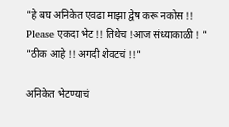"हे बघ अनिकेत एवढा माझा द्वेष करू नकोस !! Please एकदा भेट !! तिथेच !आज संध्याकाळी ! "
"ठीक आहे !! अगदी शेवटचं !!"

अनिकेत भेटण्याचं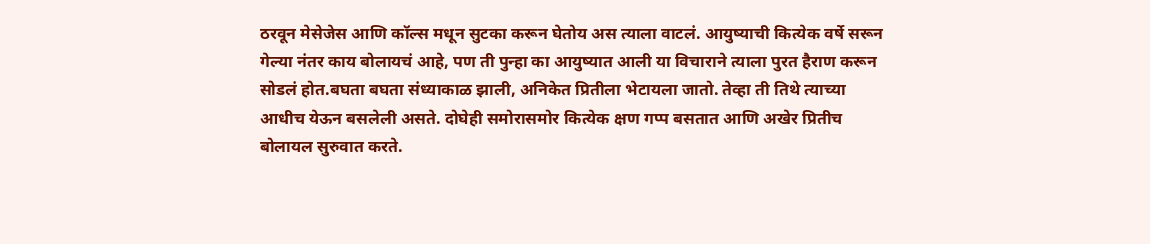ठरवून मेसेजेस आणि कॉल्स मधून सुटका करून घेतोय अस त्याला वाटलं. आयुष्याची कित्येक वर्षे सरून गेल्या नंतर काय बोलायचं आहे, पण ती पुन्हा का आयुष्यात आली या विचाराने त्याला पुरत हैराण करून सोडलं होत.बघता बघता संध्याकाळ झाली, अनिकेत प्रितीला भेटायला जातो. तेव्हा ती तिथे त्याच्या आधीच येऊन बसलेली असते. दोघेही समोरासमोर कित्येक क्षण गप्प बसतात आणि अखेर प्रितीच बोलायल सुरुवात करते.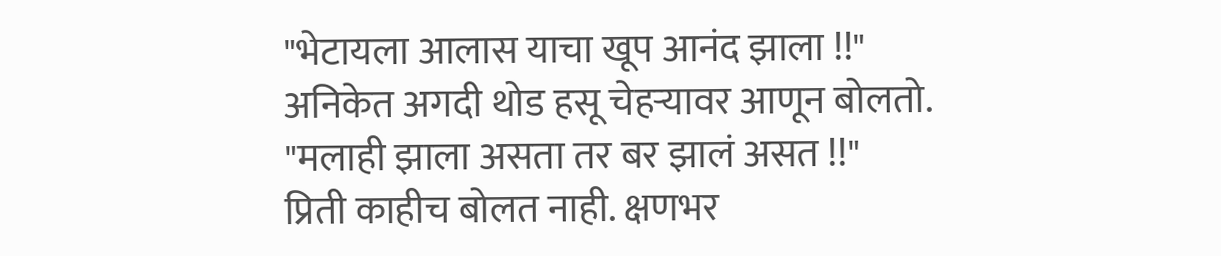"भेटायला आलास याचा खूप आनंद झाला !!"
अनिकेत अगदी थोड हसू चेहऱ्यावर आणून बोलतो.
"मलाही झाला असता तर बर झालं असत !!"
प्रिती काहीच बोलत नाही. क्षणभर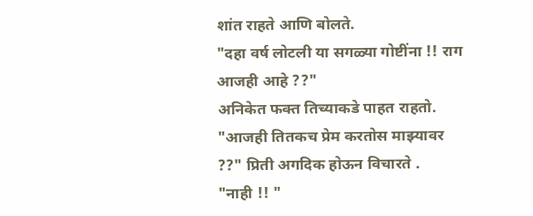शांत राहते आणि बोलते.
"दहा वर्ष लोटली या सगळ्या गोष्टींना !! राग आजही आहे ??"
अनिकेत फक्त तिच्याकडे पाहत राहतो.
"आजही तितकच प्रेम करतोस माझ्यावर ??" प्रिती अगदिक होऊन विचारते .
"नाही !! "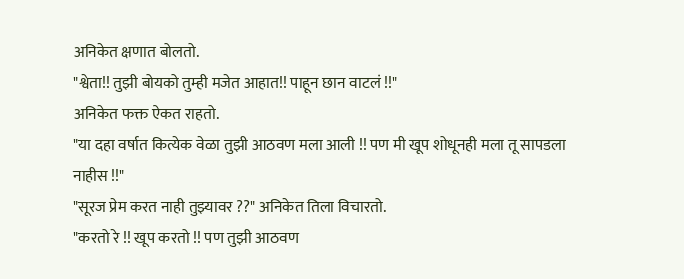अनिकेत क्षणात बोलतो.
"श्वेता!! तुझी बोयको तुम्ही मजेत आहात!! पाहून छान वाटलं !!"
अनिकेत फक्त ऐकत राहतो.
"या दहा वर्षात कित्येक वेळा तुझी आठवण मला आली !! पण मी खूप शोधूनही मला तू सापडला नाहीस !!"
"सूरज प्रेम करत नाही तुझ्यावर ??" अनिकेत तिला विचारतो.
"करतो रे !! खूप करतो !! पण तुझी आठवण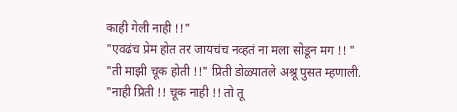काही गेली नाही !!"
"एवढंच प्रेम होत तर जायचंच नव्हतं ना मला सोडून मग !! "
"ती माझी चूक होती !!" प्रिती डोळ्यातले अश्रू पुसत म्हणाली.
"नाही प्रिती !! चूक नाही !! तो तू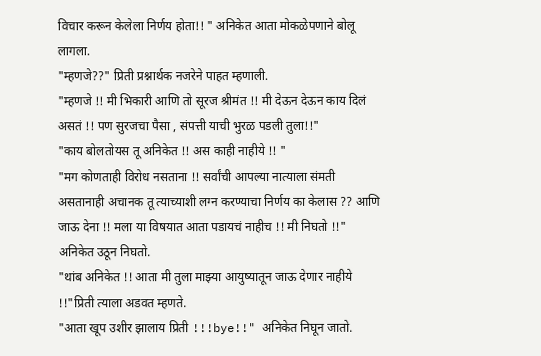विचार करून केलेला निर्णय होता!! " अनिकेत आता मोकळेपणाने बोलू लागला.
"म्हणजे??" प्रिती प्रश्नार्थक नजरेने पाहत म्हणाली.
"म्हणजे !! मी भिकारी आणि तो सूरज श्रीमंत !! मी देऊन देऊन काय दिलं असतं !! पण सुरजचा पैसा , संपत्ती याची भुरळ पडली तुला!!"
"काय बोलतोयस तू अनिकेत !! अस काही नाहीये !! "
"मग कोणताही विरोध नसताना !! सर्वांची आपल्या नात्याला संमती असतानाही अचानक तू त्याच्याशी लग्न करण्याचा निर्णय का केलास ?? आणि जाऊ देना !! मला या विषयात आता पडायचं नाहीच !! मी निघतो !!" अनिकेत उठून निघतो.
"थांब अनिकेत !! आता मी तुला माझ्या आयुष्यातून जाऊ देणार नाहीये !!"प्रिती त्याला अडवत म्हणते.
"आता खूप उशीर झालाय प्रिती !!!bye!!" अनिकेत निघून जातो.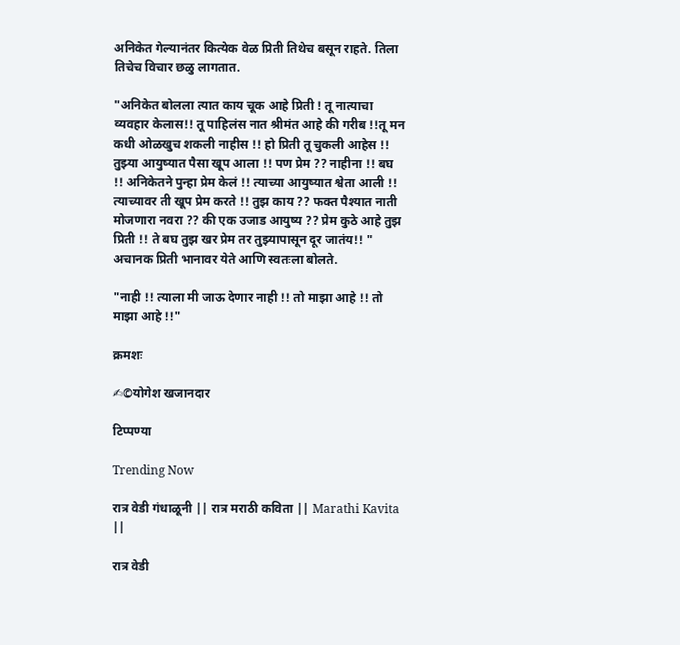अनिकेत गेल्यानंतर कित्येक वेळ प्रिती तिथेच बसून राहते. तिला तिचेच विचार छळु लागतात.

"अनिकेत बोलला त्यात काय चूक आहे प्रिती ! तू नात्याचा व्यवहार केलास!! तू पाहिलंस नात श्रीमंत आहे की गरीब !!तू मन कधी ओळखुच शकली नाहीस !! हो प्रिती तू चुकली आहेस !! तुझ्या आयुष्यात पैसा खूप आला !! पण प्रेम ?? नाहीना !! बघ !! अनिकेतने पुन्हा प्रेम केलं !! त्याच्या आयुष्यात श्वेता आली !! त्याच्यावर ती खूप प्रेम करते !! तुझ काय ?? फक्त पैश्यात नाती मोजणारा नवरा ?? की एक उजाड आयुष्य ?? प्रेम कुठे आहे तुझ प्रिती !! ते बघ तुझ खर प्रेम तर तुझ्यापासून दूर जातंय!! " अचानक प्रिती भानावर येते आणि स्वतःला बोलते.

"नाही !! त्याला मी जाऊ देणार नाही !! तो माझा आहे !! तो माझा आहे !!"

क्रमशः

✍©योगेश खजानदार

टिप्पण्या

Trending Now

रात्र वेडी गंधाळूनी || रात्र मराठी कविता || Marathi Kavita ||

रात्र वेडी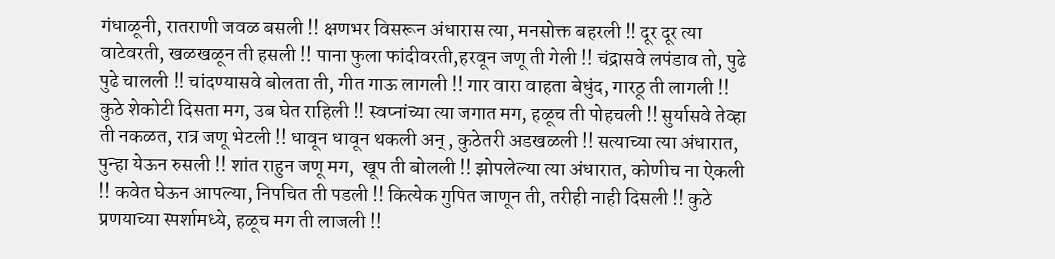गंधाळूनी, रातराणी जवळ बसली !! क्षणभर विसरून अंधारास त्या, मनसोक्त बहरली !! दूर दूर त्या वाटेवरती, खळखळून ती हसली !! पाना फुला फांदीवरती,हरवून जणू ती गेली !! चंद्रासवे लपंडाव तो, पुढे पुढे चालली !! चांदण्यासवे बोलता ती, गीत गाऊ लागली !! गार वारा वाहता बेधुंद, गारठू ती लागली !! कुठे शेकोटी दिसता मग, उब घेत राहिली !! स्वप्नांच्या त्या जगात मग, हळूच ती पोहचली !! सुर्यासवे तेव्हा ती नकळत, रात्र जणू भेटली !! धावून धावून थकली अन् , कुठेतरी अडखळली !! सत्याच्या त्या अंधारात, पुन्हा येऊन रुसली !! शांत राहुन जणू मग,  खूप ती बोलली !! झोपलेल्या त्या अंधारात, कोणीच ना ऐकली !! कवेत घेऊन आपल्या, निपचित ती पडली !! कित्येक गुपित जाणून ती, तरीही नाही दिसली !! कुठे प्रणयाच्या स्पर्शामध्ये, हळूच मग ती लाजली !!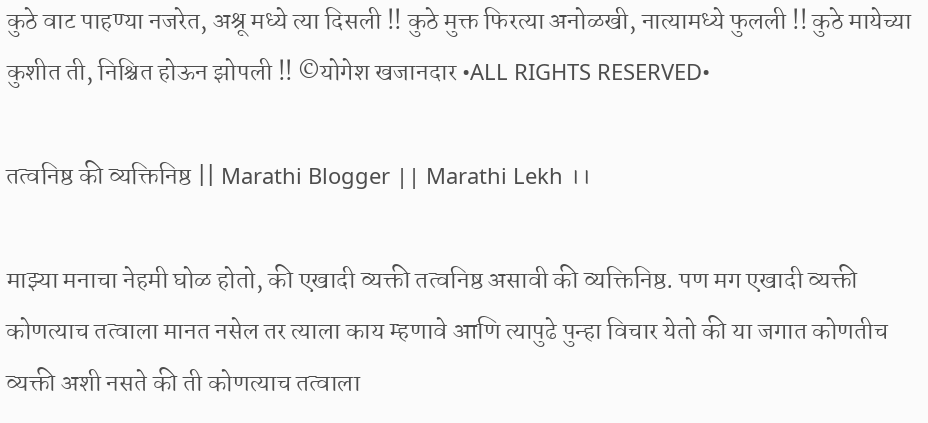कुठे वाट पाहण्या नजरेत, अश्रू मध्ये त्या दिसली !! कुठे मुक्त फिरत्या अनोळखी, नात्यामध्ये फुलली !! कुठे मायेच्या कुशीत ती, निश्चित होऊन झोपली !! ©योगेश खजानदार •ALL RIGHTS RESERVED•

तत्वनिष्ठ की व्यक्तिनिष्ठ || Marathi Blogger || Marathi Lekh ।।

माझ्या मनाचा नेहमी घोळ होतो, की एखादी व्यक्ती तत्वनिष्ठ असावी की व्यक्तिनिष्ठ. पण मग एखादी व्यक्ती कोणत्याच तत्वाला मानत नसेल तर त्याला काय म्हणावे आणि त्यापुढे पुन्हा विचार येतो की या जगात कोणतीच व्यक्ती अशी नसते की ती कोणत्याच तत्वाला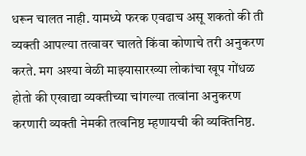धरून चालत नाही. यामध्ये फरक एवढाच असू शकतो की ती व्यक्ती आपल्या तत्वावर चालते किंवा कोणाचे तरी अनुकरण करते. मग अश्या वेळी माझ्यासारख्या लोकांचा खूप गोंधळ होतो की एखाद्या व्यक्तीच्या चांगल्या तत्वांना अनुकरण करणारी व्यक्ती नेमकी तत्वनिष्ठ म्हणायची की व्यक्तिनिष्ठ.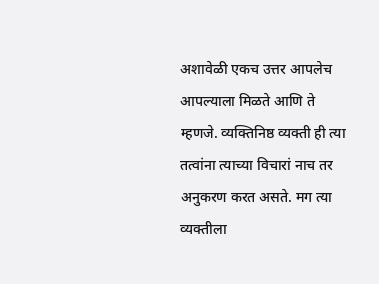अशावेळी एकच उत्तर आपलेच आपल्याला मिळते आणि ते म्हणजे. व्यक्तिनिष्ठ व्यक्ती ही त्या तत्वांना त्याच्या विचारां नाच तर अनुकरण करत असते. मग त्या व्यक्तीला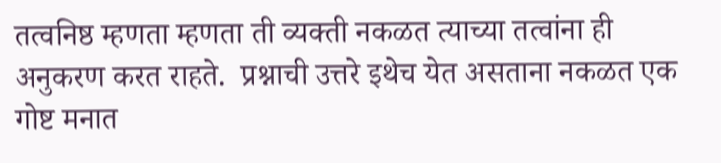तत्वनिष्ठ म्हणता म्हणता ती व्यक्ती नकळत त्याच्या तत्वांना ही अनुकरण करत राहते.  प्रश्नाची उत्तरे इथेच येत असताना नकळत एक गोष्ट मनात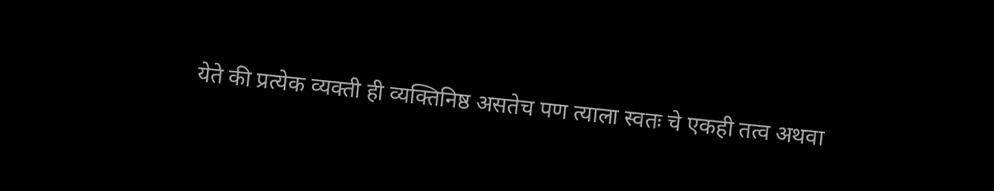येते की प्रत्येक व्यक्ती ही व्यक्तिनिष्ठ असतेच पण त्याला स्वतः चे एकही तत्व अथवा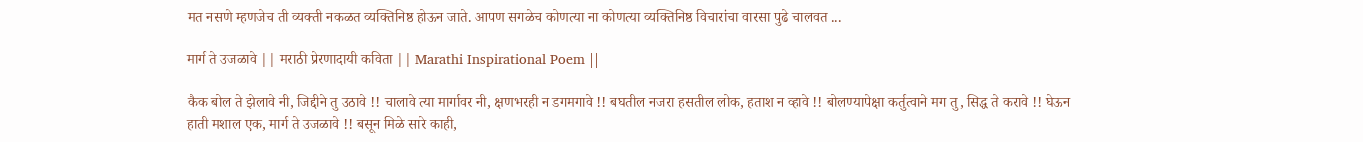मत नसणे म्हणजेच ती व्यक्ती नकळत व्यक्तिनिष्ठ होऊन जाते. आपण सगळेच कोणत्या ना कोणत्या व्यक्तिनिष्ठ विचारांचा वारसा पुढे चालवत ...

मार्ग ते उजळावे || मराठी प्रेरणादायी कविता || Marathi Inspirational Poem ||

कैक बोल ते झेलावे नी, जिद्दीने तु उठावे !! चालावे त्या मार्गावर नी, क्षणभरही न डगमगावे !! बघतील नजरा हसतील लोक, हताश न व्हावे !! बोलण्यापेक्षा कर्तुत्वाने मग तु, सिद्ध ते करावे !! घेऊन हाती मशाल एक, मार्ग ते उजळावे !! बसून मिळे सारे काही,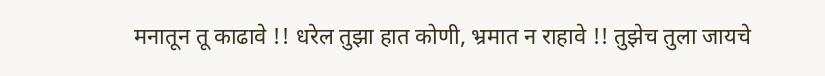मनातून तू काढावे !! धरेल तुझा हात कोणी, भ्रमात न राहावे !! तुझेच तुला जायचे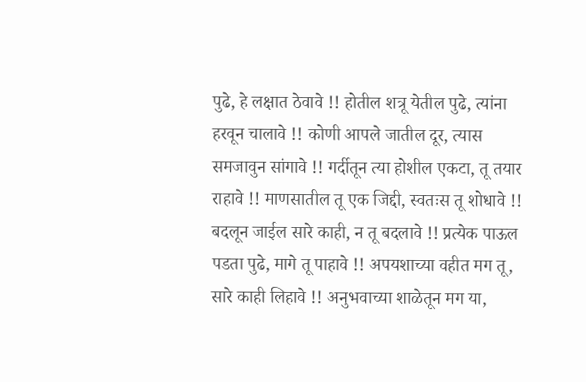पुढे, हे लक्षात ठेवावे !! होतील शत्रू येतील पुढे, त्यांना हरवून चालावे !! कोणी आपले जातील दूर, त्यास समजावुन सांगावे !! गर्दीतून त्या होशील एकटा, तू तयार राहावे !! माणसातील तू एक जिद्दी, स्वतःस तू शोधावे !! बदलून जाईल सारे काही, न तू बदलावे !! प्रत्येक पाऊल पडता पुढे, मागे तू पाहावे !! अपयशाच्या वहीत मग तू, सारे काही लिहावे !! अनुभवाच्या शाळेतून मग या,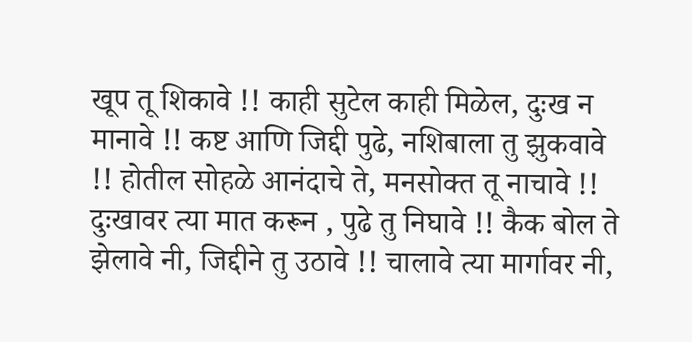खूप तू शिकावे !! काही सुटेल काही मिळेल, दुःख न मानावे !! कष्ट आणि जिद्दी पुढे, नशिबाला तु झुकवावे !! होतील सोहळे आनंदाचे ते, मनसोक्त तू नाचावे !! दुःखावर त्या मात करून , पुढे तु निघावे !! कैक बोल ते झेलावे नी, जिद्दीने तु उठावे !! चालावे त्या मार्गावर नी,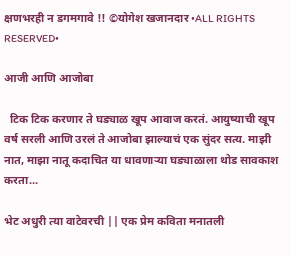क्षणभरही न डगमगावे !! ©योगेश खजानदार •ALL RIGHTS RESERVED•

आजी आणि आजोबा

  टिक टिक करणार ते घड्याळ खूप आवाज करतं. आयुष्याची खूप वर्ष सरली आणि उरलं ते आजोबा झाल्याचं एक सुंदर सत्य. माझी नात, माझा नातू कदाचित या धावणाऱ्या घड्याळाला थोड सावकाश करता...

भेट अधुरी त्या वाटेवरची || एक प्रेम कविता मनातली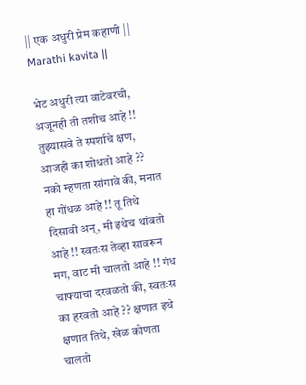|| एक अधुरी प्रेम कहाणी || Marathi kavita ||

भेट अधुरी त्या वाटेवरची, अजूनही ती तशीच आहे !! तुझ्यासवे ते स्पर्शाचे क्षण, आजही का शोधतो आहे ?? नको म्हणता सांगावे की, मनात हा गोंधळ आहे !! तू तिथे दिसावी अन्, मी इथेच थांबतो आहे !! स्वतःस तेव्हा सावरून मग, वाट मी चालतो आहे !! गंध चाफ्याचा दरवळतो की, स्वतःस का हरवतो आहे ?? क्षणात इथे क्षणात तिथे, खेळ कोणता चालतो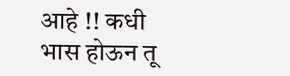आहे !! कधी भास होऊन तू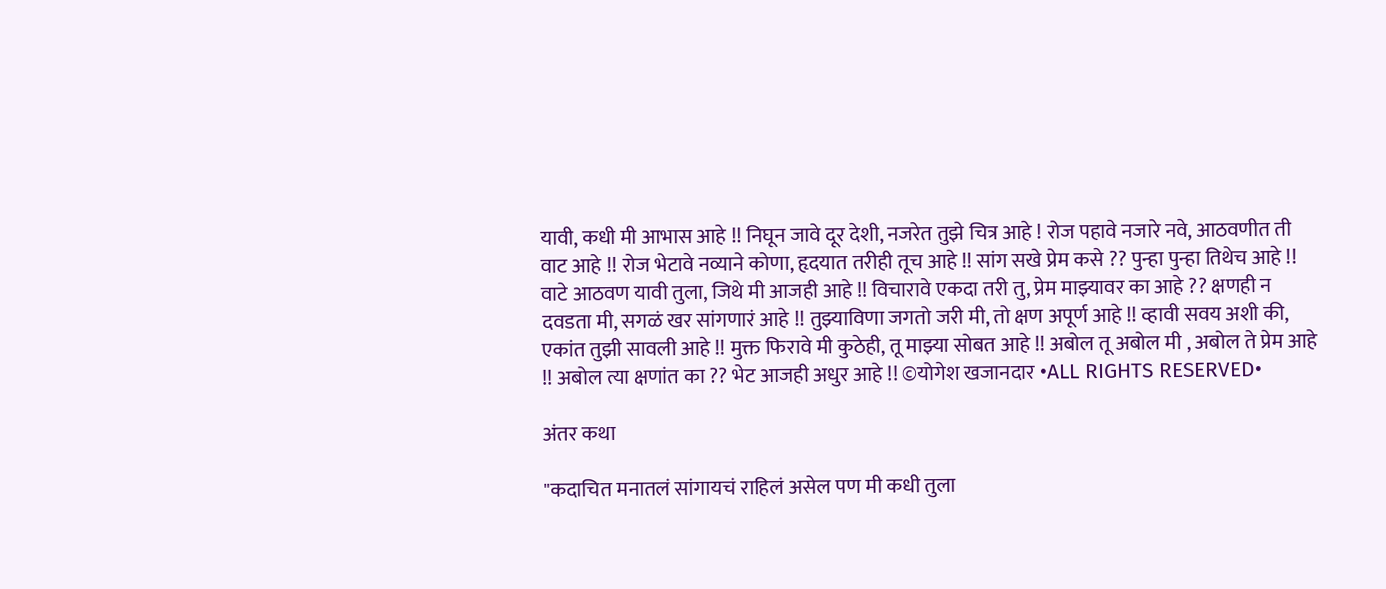यावी, कधी मी आभास आहे !! निघून जावे दूर देशी, नजरेत तुझे चित्र आहे ! रोज पहावे नजारे नवे, आठवणीत ती वाट आहे !! रोज भेटावे नव्याने कोणा, हृदयात तरीही तूच आहे !! सांग सखे प्रेम कसे ?? पुन्हा पुन्हा तिथेच आहे !! वाटे आठवण यावी तुला, जिथे मी आजही आहे !! विचारावे एकदा तरी तु, प्रेम माझ्यावर का आहे ?? क्षणही न दवडता मी, सगळं खर सांगणारं आहे !! तुझ्याविणा जगतो जरी मी, तो क्षण अपूर्ण आहे !! व्हावी सवय अशी की,  एकांत तुझी सावली आहे !! मुक्त फिरावे मी कुठेही, तू माझ्या सोबत आहे !! अबोल तू अबोल मी , अबोल ते प्रेम आहे !! अबोल त्या क्षणांत का ?? भेट आजही अधुर आहे !! ©योगेश खजानदार •ALL RIGHTS RESERVED•

अंतर कथा

"कदाचित मनातलं सांगायचं राहिलं असेल पण मी कधी तुला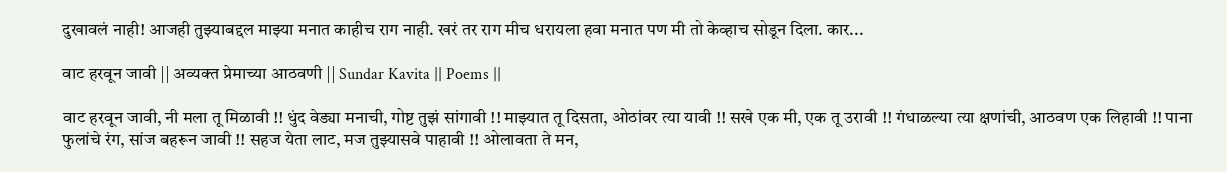दुखावलं नाही! आजही तुझ्याबद्दल माझ्या मनात काहीच राग नाही. खरं तर राग मीच धरायला हवा मनात पण मी तो केव्हाच सोडून दिला. कार...

वाट हरवून जावी || अव्यक्त प्रेमाच्या आठवणी || Sundar Kavita || Poems ||

वाट हरवून जावी, नी मला तू मिळावी !! धुंद वेड्या मनाची, गोष्ट तुझं सांगावी !! माझ्यात तू दिसता, ओठांवर त्या यावी !! सखे एक मी, एक तू उरावी !! गंधाळल्या त्या क्षणांची, आठवण एक लिहावी !! पाना फुलांचे रंग, सांज बहरून जावी !! सहज येता लाट, मज तुझ्यासवे पाहावी !! ओलावता ते मन,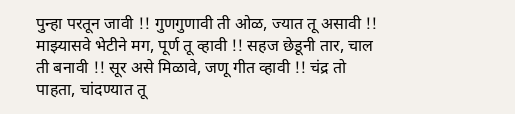पुन्हा परतून जावी !! गुणगुणावी ती ओळ, ज्यात तू असावी !! माझ्यासवे भेटीने मग, पूर्ण तू व्हावी !! सहज छेडूनी तार, चाल ती बनावी !! सूर असे मिळावे, जणू गीत व्हावी !! चंद्र तो पाहता, चांदण्यात तू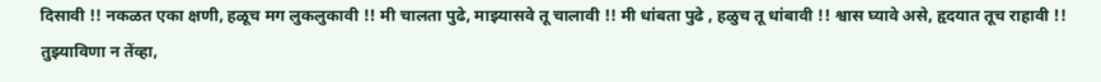दिसावी !! नकळत एका क्षणी, हळूच मग लुकलुकावी !! मी चालता पुढे, माझ्यासवे तू चालावी !! मी धांबता पुढे , हळुच तू धांबावी !! श्वास घ्यावे असे, हृदयात तूच राहावी !! तुझ्याविणा न तेंव्हा,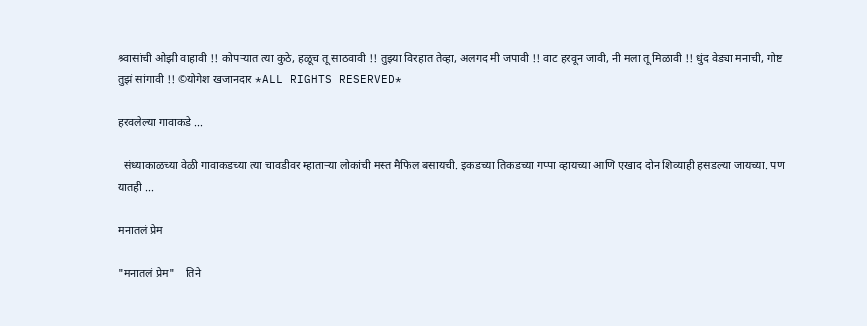श्र्वासांची ओझी वाहावी !! कोपऱ्यात त्या कुठे, हळूच तू साठवावी !! तुझ्या विरहात तेव्हा, अलगद मी जपावी !! वाट हरवून जावी, नी मला तू मिळावी !! धुंद वेड्या मनाची, गोष्ट तुझं सांगावी !! ©योगेश खजानदार *ALL RIGHTS RESERVED*

हरवलेल्या गावाकडे ...

  संध्याकाळच्या वेळी गावाकडच्या त्या चावडीवर म्हाताऱ्या लोकांची मस्त मैफिल बसायची. इकडच्या तिकडच्या गप्पा व्हायच्या आणि एखाद दोन शिव्याही हसडल्या जायच्या. पण यातही ...

मनातलं प्रेम

"मनातलं प्रेम"    तिने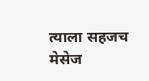त्याला सहजच मेसेज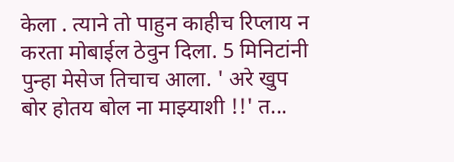केला . त्याने तो पाहुन काहीच रिप्लाय न करता मोबाईल ठेवुन दिला. 5 मिनिटांनी पुन्हा मेसेज तिचाच आला. ' अरे खुप बोर होतय बोल ना माझ्याशी !!' त...